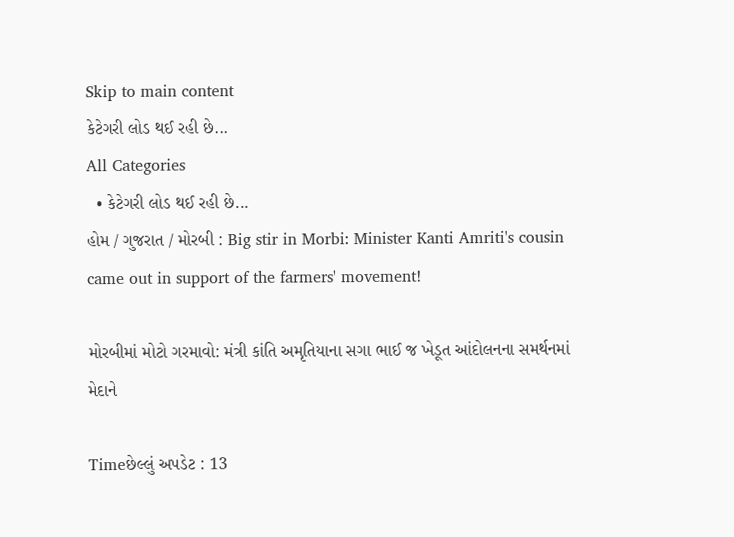Skip to main content
કેટેગરી લોડ થઈ રહી છે...
All Categories
  • કેટેગરી લોડ થઈ રહી છે...
હોમ / ગુજરાત / મોરબી : Big stir in Morbi: Minister Kanti Amriti's cousin came out in support of the farmers' movement!

મોરબીમાં મોટો ગરમાવો: મંત્રી કાંતિ અમૃતિયાના સગા ભાઈ જ ખેડૂત આંદોલનના સમર્થનમાં મેદાને

Timeછેલ્લું અપડેટ : 13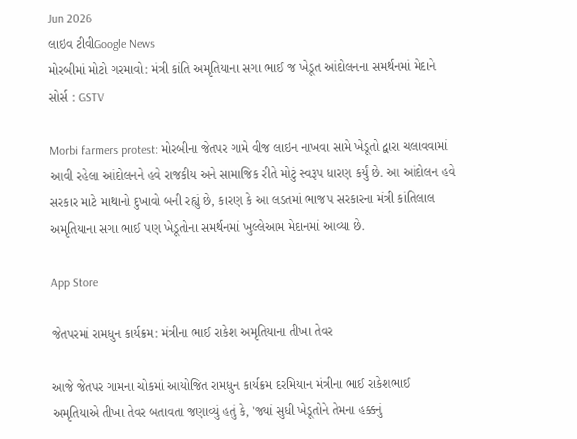Jun 2026
લાઇવ ટીવીGoogle News
મોરબીમાં મોટો ગરમાવો: મંત્રી કાંતિ અમૃતિયાના સગા ભાઈ જ ખેડૂત આંદોલનના સમર્થનમાં મેદાને
સોર્સ : GSTV

Morbi farmers protest: મોરબીના જેતપર ગામે વીજ લાઇન નાખવા સામે ખેડૂતો દ્વારા ચલાવવામાં આવી રહેલા આંદોલનને હવે રાજકીય અને સામાજિક રીતે મોટું સ્વરૂપ ધારણ કર્યું છે. આ આંદોલન હવે સરકાર માટે માથાનો દુખાવો બની રહ્યું છે, કારણ કે આ લડતમાં ભાજપ સરકારના મંત્રી કાંતિલાલ અમૃતિયાના સગા ભાઈ પણ ખેડૂતોના સમર્થનમાં ખુલ્લેઆમ મેદાનમાં આવ્યા છે.

App Store

જેતપરમાં રામધુન કાર્યક્રમ: મંત્રીના ભાઈ રાકેશ અમૃતિયાના તીખા તેવર

આજે જેતપર ગામના ચોકમાં આયોજિત રામધુન કાર્યક્રમ દરમિયાન મંત્રીના ભાઈ રાકેશભાઈ અમૃતિયાએ તીખા તેવર બતાવતા જણાવ્યું હતું કે, 'જ્યાં સુધી ખેડૂતોને તેમના હક્કનું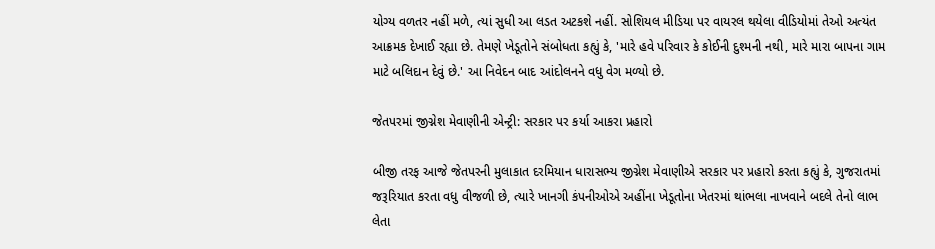યોગ્ય વળતર નહીં મળે, ત્યાં સુધી આ લડત અટકશે નહીં. સોશિયલ મીડિયા પર વાયરલ થયેલા વીડિયોમાં તેઓ અત્યંત આક્રમક દેખાઈ રહ્યા છે. તેમણે ખેડૂતોને સંબોધતા કહ્યું કે, 'મારે હવે પરિવાર કે કોઈની દુશ્મની નથી, મારે મારા બાપના ગામ માટે બલિદાન દેવું છે.' આ નિવેદન બાદ આંદોલનને વધુ વેગ મળ્યો છે.

જેતપરમાં જીગ્નેશ મેવાણીની એન્ટ્રી: સરકાર પર કર્યા આકરા પ્રહારો

બીજી તરફ આજે જેતપરની મુલાકાત દરમિયાન ધારાસભ્ય જીગ્નેશ મેવાણીએ સરકાર પર પ્રહારો કરતા કહ્યું કે, ગુજરાતમાં જરૂરિયાત કરતા વધુ વીજળી છે, ત્યારે ખાનગી કંપનીઓએ અહીંના ખેડૂતોના ખેતરમાં થાંભલા નાખવાને બદલે તેનો લાભ લેતા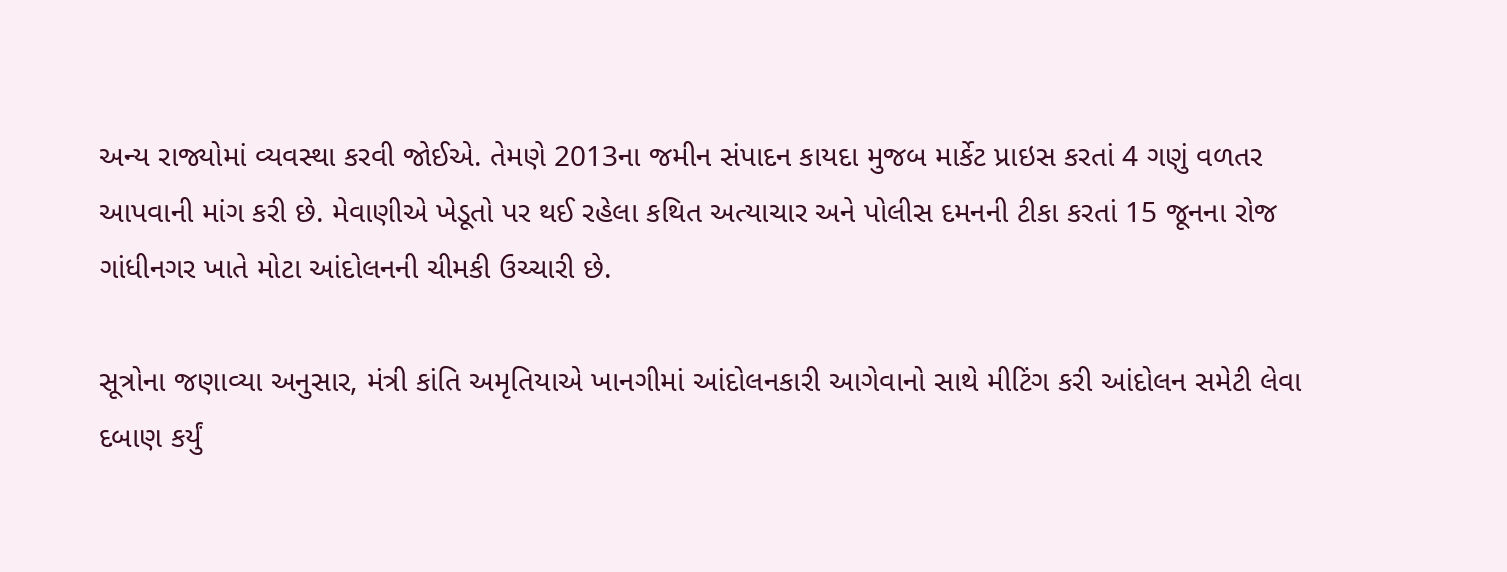અન્ય રાજ્યોમાં વ્યવસ્થા કરવી જોઈએ. તેમણે 2013ના જમીન સંપાદન કાયદા મુજબ માર્કેટ પ્રાઇસ કરતાં 4 ગણું વળતર આપવાની માંગ કરી છે. મેવાણીએ ખેડૂતો પર થઈ રહેલા કથિત અત્યાચાર અને પોલીસ દમનની ટીકા કરતાં 15 જૂનના રોજ ગાંધીનગર ખાતે મોટા આંદોલનની ચીમકી ઉચ્ચારી છે.

સૂત્રોના જણાવ્યા અનુસાર, મંત્રી કાંતિ અમૃતિયાએ ખાનગીમાં આંદોલનકારી આગેવાનો સાથે મીટિંગ કરી આંદોલન સમેટી લેવા દબાણ કર્યું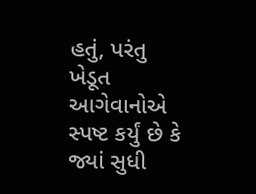હતું, પરંતુ ખેડૂત આગેવાનોએ સ્પષ્ટ કર્યું છે કે જ્યાં સુધી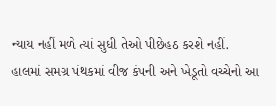ન્યાય નહીં મળે ત્યાં સુધી તેઓ પીછેહઠ કરશે નહીં. હાલમાં સમગ્ર પંથકમાં વીજ કંપની અને ખેડૂતો વચ્ચેનો આ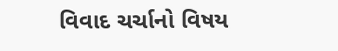વિવાદ ચર્ચાનો વિષય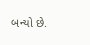બન્યો છે.